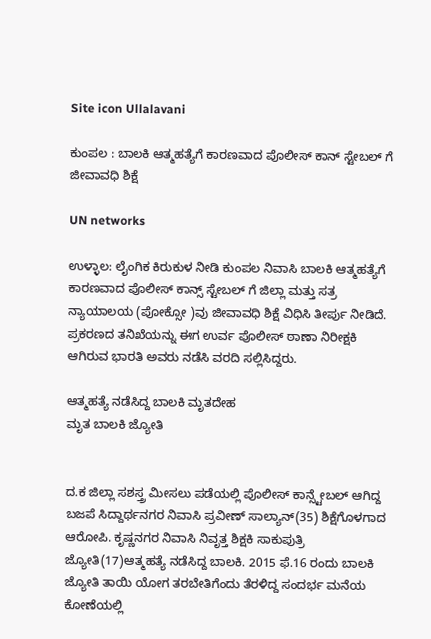Site icon Ullalavani

ಕುಂಪಲ : ಬಾಲಕಿ ಆತ್ಮಹತ್ಯೆಗೆ ಕಾರಣವಾದ ಪೊಲೀಸ್ ಕಾನ್ ಸ್ಟೇಬಲ್ ಗೆ ಜೀವಾವಧಿ ಶಿಕ್ಷೆ

UN networks

ಉಳ್ಳಾಲ: ಲೈಂಗಿಕ ಕಿರುಕುಳ ನೀಡಿ ಕುಂಪಲ ನಿವಾಸಿ ಬಾಲಕಿ ಆತ್ಮಹತ್ಯೆಗೆ ಕಾರಣವಾದ ಪೊಲೀಸ್ ಕಾನ್ಸ್ ಸ್ಟೇಬಲ್ ಗೆ ಜಿಲ್ಲಾ ಮತ್ತು ಸತ್ರ ನ್ಯಾಯಾಲಯ (ಪೋಕ್ಸೋ )ವು ಜೀವಾವಧಿ ಶಿಕ್ಷೆ ವಿಧಿಸಿ ತೀರ್ಪು ನೀಡಿದೆ. ಪ್ರಕರಣದ ತನಿಖೆಯನ್ನು ಈಗ ಉರ್ವ ಪೊಲೀಸ್ ಠಾಣಾ ನಿರೀಕ್ಷಕಿ ಆಗಿರುವ ಭಾರತಿ ಅವರು ನಡೆಸಿ ವರದಿ ಸಲ್ಲಿಸಿದ್ದರು.

ಆತ್ಮಹತ್ಯೆ ನಡೆಸಿದ್ದ ಬಾಲಕಿ ಮೃತದೇಹ
ಮೃತ ಬಾಲಕಿ ಜ್ಯೋತಿ


ದ.ಕ ಜಿಲ್ಲಾ ಸಶಸ್ತ್ರ ಮೀಸಲು ಪಡೆಯಲ್ಲಿ ಪೊಲೀಸ್ ಕಾನ್ಸ್ಟೇಬಲ್ ಆಗಿದ್ದ ಬಜಪೆ ಸಿದ್ದಾರ್ಥನಗರ ನಿವಾಸಿ ಪ್ರವೀಣ್ ಸಾಲ್ಯಾನ್(35) ಶಿಕ್ಷೆಗೊಳಗಾದ ಆರೋಪಿ. ಕೃಷ್ಣನಗರ ನಿವಾಸಿ ನಿವೃತ್ತ ಶಿಕ್ಷಕಿ ಸಾಕುಪುತ್ರಿ ಜ್ಯೋತಿ(17)ಆತ್ಮಹತ್ಯೆ ನಡೆಸಿದ್ದ ಬಾಲಕಿ. 2015 ಫೆ.16 ರಂದು ಬಾಲಕಿ ಜ್ಯೋತಿ ತಾಯಿ ಯೋಗ ತರಬೇತಿಗೆಂದು ತೆರಳಿದ್ದ ಸಂದರ್ಭ ಮನೆಯ ಕೋಣೆಯಲ್ಲಿ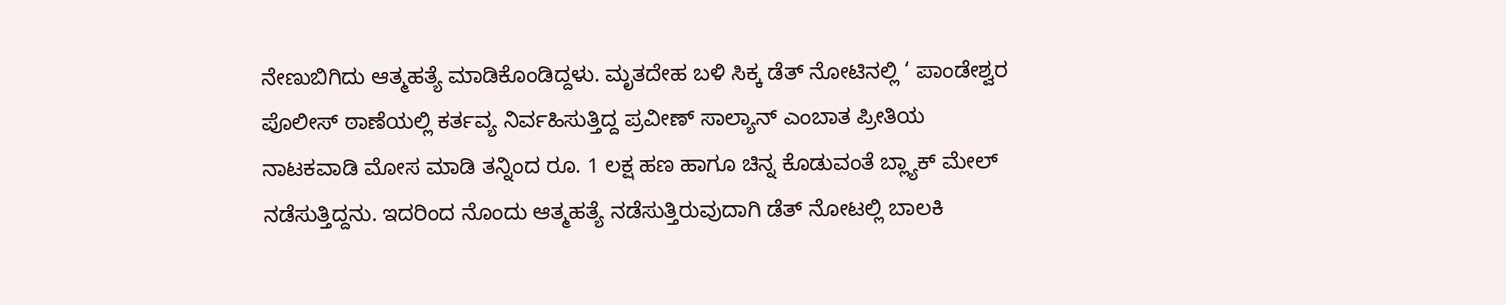ನೇಣುಬಿಗಿದು ಆತ್ಮಹತ್ಯೆ ಮಾಡಿಕೊಂಡಿದ್ದಳು. ಮೃತದೇಹ ಬಳಿ ಸಿಕ್ಕ ಡೆತ್ ನೋಟಿನಲ್ಲಿ ‘ ಪಾಂಡೇಶ್ವರ ಪೊಲೀಸ್ ಠಾಣೆಯಲ್ಲಿ ಕರ್ತವ್ಯ ನಿರ್ವಹಿಸುತ್ತಿದ್ದ ಪ್ರವೀಣ್ ಸಾಲ್ಯಾನ್ ಎಂಬಾತ ಪ್ರೀತಿಯ ನಾಟಕವಾಡಿ ಮೋಸ ಮಾಡಿ ತನ್ನಿಂದ ರೂ. 1 ಲಕ್ಷ ಹಣ ಹಾಗೂ ಚಿನ್ನ ಕೊಡುವಂತೆ ಬ್ಲ್ಯಾಕ್ ಮೇಲ್ ನಡೆಸುತ್ತಿದ್ದನು. ಇದರಿಂದ ನೊಂದು ಆತ್ಮಹತ್ಯೆ ನಡೆಸುತ್ತಿರುವುದಾಗಿ ಡೆತ್ ನೋಟಲ್ಲಿ ಬಾಲಕಿ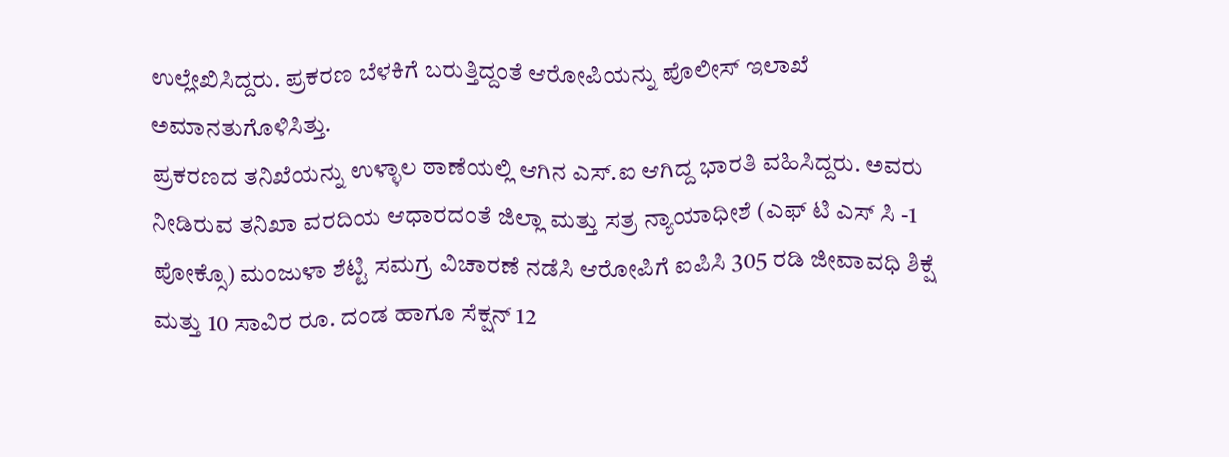ಉಲ್ಲೇಖಿಸಿದ್ದರು. ಪ್ರಕರಣ ಬೆಳಕಿಗೆ ಬರುತ್ತಿದ್ದಂತೆ ಆರೋಪಿಯನ್ನು ಪೊಲೀಸ್ ಇಲಾಖೆ ಅಮಾನತುಗೊಳಿಸಿತ್ತು.
ಪ್ರಕರಣದ ತನಿಖೆಯನ್ನು ಉಳ್ಳಾಲ ಠಾಣೆಯಲ್ಲಿ ಆಗಿ‌ನ ಎಸ್.ಐ ಆಗಿದ್ದ ಭಾರತಿ ವಹಿಸಿದ್ದರು. ಅವರು ನೀಡಿರುವ ತನಿಖಾ ವರದಿಯ ಆಧಾರದಂತೆ ಜಿಲ್ಲಾ ಮತ್ತು ಸತ್ರ ನ್ಯಾಯಾಧೀಶೆ (ಎಫ್ ಟಿ ಎಸ್ ಸಿ -1 ಪೋಕ್ಸೊ) ಮಂಜುಳಾ ಶೆಟ್ಟಿ ಸಮಗ್ರ ವಿಚಾರಣೆ ನಡೆಸಿ ಆರೋಪಿಗೆ ಐಪಿಸಿ 305 ರಡಿ ಜೀವಾವಧಿ ಶಿಕ್ಷೆ ಮತ್ತು 10 ಸಾವಿರ ರೂ. ದಂಡ ಹಾಗೂ ಸೆಕ್ಷನ್ 12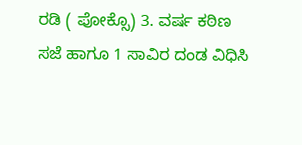ರಡಿ ( ಪೋಕ್ಸೊ) 3. ವರ್ಷ ಕಠಿಣ ಸಜೆ ಹಾಗೂ 1 ಸಾವಿರ ದಂಡ ವಿಧಿಸಿ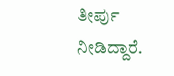ತೀರ್ಪು ನೀಡಿದ್ದಾರೆ.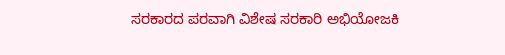ಸರಕಾರದ ಪರವಾಗಿ ವಿಶೇಷ ಸರಕಾರಿ ಅಭಿಯೋಜಕಿ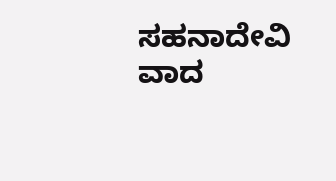ಸಹನಾದೇವಿ ವಾದ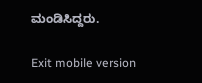ಮಂಡಿಸಿದ್ದರು.

Exit mobile version